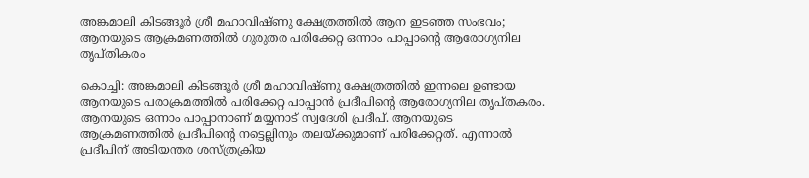അങ്കമാലി കിടങ്ങൂർ ശ്രീ മഹാവിഷ്ണു ക്ഷേത്രത്തിൽ ആന ഇടഞ്ഞ സംഭവം; ആനയുടെ ആക്രമണത്തിൽ ഗുരുതര പരിക്കേറ്റ ഒന്നാം പാപ്പാന്റെ ആരോഗ്യനില തൃപ്തികരം

കൊച്ചി: അങ്കമാലി കിടങ്ങൂർ ശ്രീ മഹാവിഷ്ണു ക്ഷേത്രത്തിൽ ഇന്നലെ ഉണ്ടായ ആനയുടെ പരാക്രമത്തിൽ പരിക്കേറ്റ പാപ്പാൻ പ്രദീപിന്റെ ആരോഗ്യനില തൃപ്തകരം. ആനയുടെ ഒന്നാം പാപ്പാനാണ് മയ്യനാട് സ്വദേശി പ്രദീപ്. ആനയുടെ ആക്രമണത്തിൽ പ്രദീപിന്റെ നട്ടെല്ലിനും തലയ്ക്കുമാണ് പരിക്കേറ്റത്. എന്നാൽ പ്രദീപിന് അടിയന്തര ശസ്ത്രക്രിയ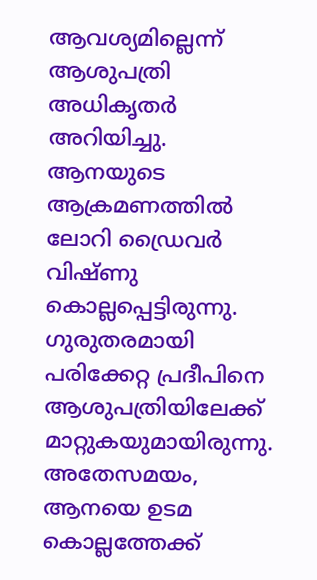ആവശ്യമില്ലെന്ന് ആശുപത്രി അധികൃതർ അറിയിച്ചു.
ആനയുടെ ആക്രമണത്തിൽ ലോറി ഡ്രൈവർ വിഷ്ണു കൊല്ലപ്പെട്ടിരുന്നു. ഗുരുതരമായി പരിക്കേറ്റ പ്രദീപിനെ ആശുപത്രിയിലേക്ക് മാറ്റുകയുമായിരുന്നു. അതേസമയം, ആനയെ ഉടമ കൊല്ലത്തേക്ക്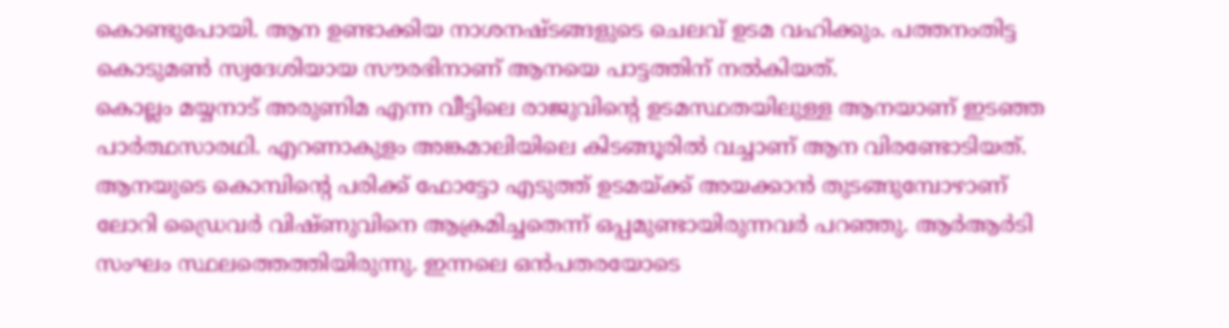കൊണ്ടുപോയി. ആന ഉണ്ടാക്കിയ നാശനഷ്ടങ്ങളുടെ ചെലവ് ഉടമ വഹിക്കും. പത്തനംതിട്ട കൊടുമൺ സ്വദേശിയായ സൗരഭിനാണ് ആനയെ പാട്ടത്തിന് നൽകിയത്.
കൊല്ലം മയ്യനാട് അരുണിമ എന്ന വീട്ടിലെ രാജുവിന്റെ ഉടമസ്ഥതയിലുള്ള ആനയാണ് ഇടഞ്ഞ പാർത്ഥസാരഥി. എറണാകുളം അങ്കമാലിയിലെ കിടങ്ങൂരിൽ വച്ചാണ് ആന വിരണ്ടോടിയത്. ആനയുടെ കൊമ്പിന്റെ പരിക്ക് ഫോട്ടോ എടുത്ത് ഉടമയ്ക്ക് അയക്കാൻ തുടങ്ങുമ്പോഴാണ് ലോറി ഡ്രൈവർ വിഷ്ണുവിനെ ആക്രമിച്ചതെന്ന് ഒപ്പമുണ്ടായിരുന്നവർ പറഞ്ഞു. ആർആർടി സംഘം സ്ഥലത്തെത്തിയിരുന്നു. ഇന്നലെ ഒൻപതരയോടെ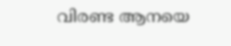വിരണ്ട ആനയെ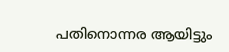പതിനൊന്നര ആയിട്ടും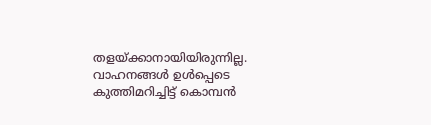തളയ്ക്കാനായിയിരുന്നില്ല. വാഹനങ്ങൾ ഉൾപ്പെടെ കുത്തിമറിച്ചിട്ട് കൊമ്പൻ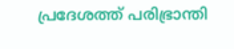പ്രദേശത്ത് പരിഭ്രാന്തി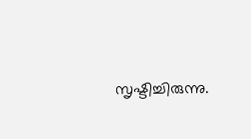സൃഷ്ടിച്ചിരുന്നു.